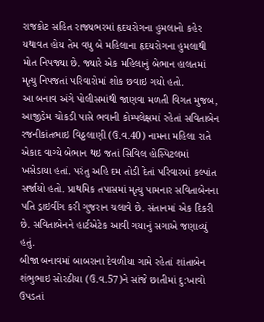રાજકોટ સહિત રાજ્યભરમાં હૃદયરોગના હુમલાનો કહેર યથાવત હોય તેમ વધુ બે મહિલાના હૃદયરોગના હુમલાથી મોત નિપજ્યા છે. જ્યારે એક મહિલાનું બેભાન હાલતમાં મૃત્યુ નિપજતાં પરિવારોમાં શોક છવાઇ ગયો હતો.
આ બનાવ અંગે પોલીસમાંથી જાણવા મળતી વિગત મુજબ, આજીડેમ ચોકડી પાસે ભવાની કોમ્પલેક્ષમાં રહેતાં સવિતાબેન રજનીકાંતભાઇ વિઠ્ઠલાણી (ઉ.વ.40) નામના મહિલા રાતે એકાદ વાગ્યે બેભાન થઇ જતાં સિવિલ હોસ્પિટલમાં ખસેડાયા હતાં. પરંતુ અહિ દમ તોડી દેતાં પરિવારમાં કલ્પાંત સર્જાયો હતો. પ્રાથમિક તપાસમાં મૃત્યુ પામનાર સવિતાબેનના પતિ ડ્રાઇવીંગ કરી ગુજરાન ચલાવે છે. સંતાનમાં એક દિકરી છે. સવિતાબેનને હાર્ટએટેક આવી ગયાનું સગાએ જણાવ્યું હતું.
બીજા બનાવમાં બાબરાના દેવળીયા ગામે રહેતાં શાંતાબેન શંભુભાઇ સોરઠીયા (ઉ.વ.57)ને સાંજે છાતીમાં દુ:ખાવો ઉપડતાં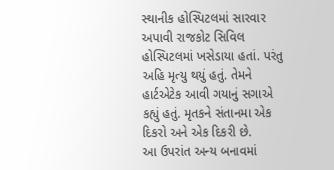સ્થાનીક હોસ્પિટલમાં સારવાર અપાવી રાજકોટ સિવિલ હોસ્પિટલમાં ખસેડાયા હતાં. પરંતુ અહિ મૃત્યુ થયું હતું. તેમને હાર્ટએટેક આવી ગયાનું સગાએ કહ્યું હતું. મૃતકને સંતાનમા એક દિકરો અને એક દિકરી છે.
આ ઉપરાંત અન્ય બનાવમાં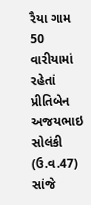રૈયા ગામ 50 વારીયામાં રહેતાં પ્રીતિબેન અજયભાઇ સોલંકી (ઉ.વ.47) સાંજે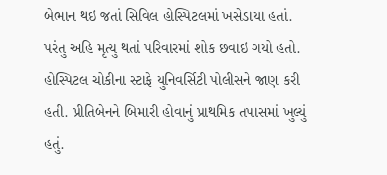બેભાન થઇ જતાં સિવિલ હોસ્પિટલમાં ખસેડાયા હતાં. પરંતુ અહિ મૃત્યુ થતાં પરિવારમાં શોક છવાઇ ગયો હતો. હોસ્પિટલ ચોકીના સ્ટાફે યુનિવર્સિટી પોલીસને જાણ કરી હતી. પ્રીતિબેનને બિમારી હોવાનું પ્રાથમિક તપાસમાં ખુલ્યું હતું.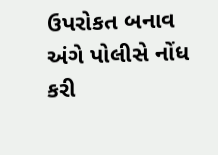ઉપરોકત બનાવ અંગે પોલીસે નોંધ કરી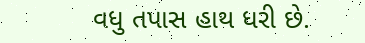વધુ તપાસ હાથ ધરી છે.